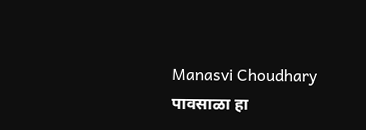Manasvi Choudhary
पावसाळा हा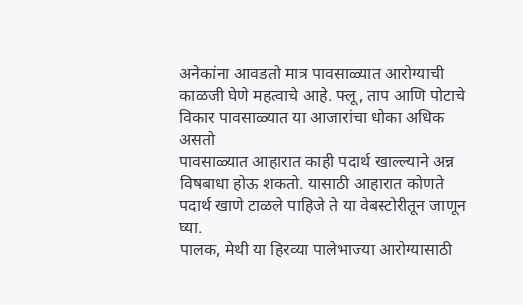अनेकांना आवडतो मात्र पावसाळ्यात आरोग्याची काळजी घेणे महत्वाचे आहे. फ्लू, ताप आणि पोटाचे विकार पावसाळ्यात या आजारांचा धोका अधिक असतो
पावसाळ्यात आहारात काही पदार्थ खाल्ल्याने अन्न विषबाधा होऊ शकतो. यासाठी आहारात कोणते पदार्थ खाणे टाळले पाहिजे ते या वेबस्टोरीतून जाणून घ्या.
पालक, मेथी या हिरव्या पालेभाज्या आरोग्यासाठी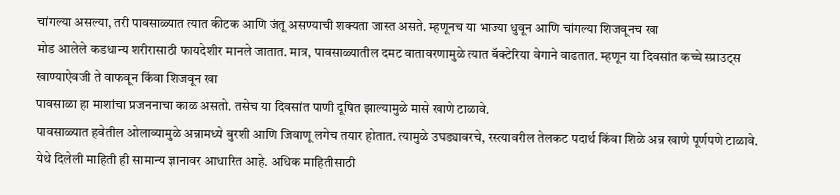चांगल्या असल्या, तरी पावसाळ्यात त्यात कीटक आणि जंतू असण्याची शक्यता जास्त असते. म्हणूनच या भाज्या धुवून आणि चांगल्या शिजवूनच खा
मोड आलेले कडधान्य शरीरासाठी फायदेशीर मानले जातात. मात्र, पावसाळ्यातील दमट वातावरणामुळे त्यात बॅक्टेरिया वेगाने वाढतात. म्हणून या दिवसांत कच्चे स्प्राउट्स खाण्याऐवजी ते वाफवून किंवा शिजवून खा
पावसाळा हा माशांचा प्रजननाचा काळ असतो. तसेच या दिवसांत पाणी दूषित झाल्यामुळे मासे खाणे टाळावे.
पावसाळ्यात हवेतील ओलाव्यामुळे अन्नामध्ये बुरशी आणि जिवाणू लगेच तयार होतात. त्यामुळे उघड्यावरचे, रस्त्यावरील तेलकट पदार्थ किंवा शिळे अन्न खाणे पूर्णपणे टाळावे.
येथे दिलेली माहिती ही सामान्य ज्ञानावर आधारित आहे. अधिक माहितीसाठी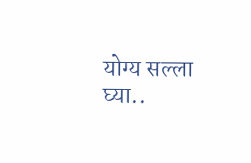योग्य सल्ला घ्या..